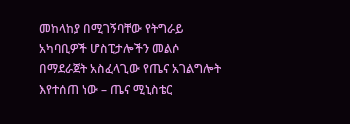መከላከያ በሚገኝባቸው የትግራይ አካባቢዎች ሆስፒታሎችን መልሶ በማደራጀት አስፈላጊው የጤና አገልግሎት እየተሰጠ ነው – ጤና ሚኒስቴር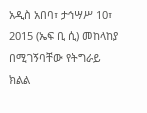አዲስ አበባ፣ ታኅሣሥ 10፣ 2015 (ኤፍ ቢ ሲ) መከላከያ በሚገኝባቸው የትግራይ ክልል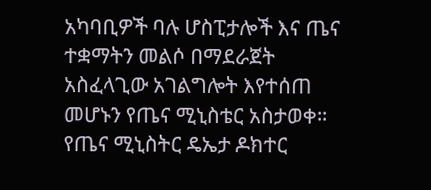አካባቢዎች ባሉ ሆስፒታሎች እና ጤና ተቋማትን መልሶ በማደራጀት አስፈላጊው አገልግሎት እየተሰጠ መሆኑን የጤና ሚኒስቴር አስታወቀ።
የጤና ሚኒስትር ዴኤታ ዶክተር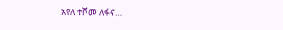አየለ ተሾመ ለፋና…